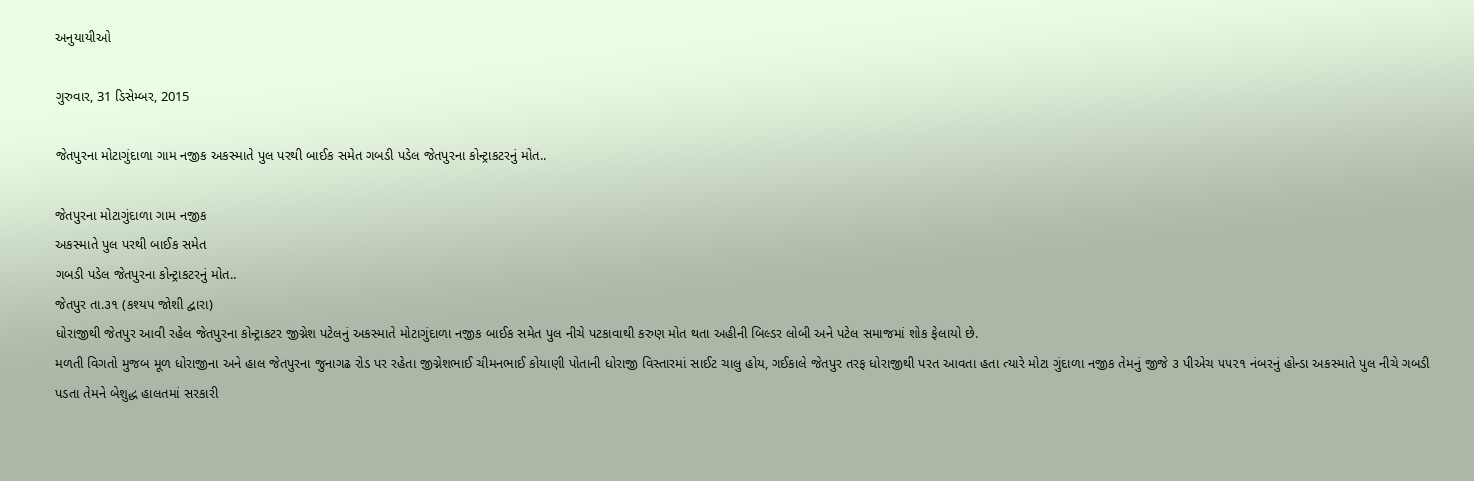અનુયાયીઓ

ગુરુવાર, 31 ડિસેમ્બર, 2015

જેતપુરના મોટાગુંદાળા ગામ નજીક અકસ્માતે પુલ પરથી બાઈક સમેત ગબડી પડેલ જેતપુરના કોન્ટ્રાકટરનું મોત..

જેતપુરના મોટાગુંદાળા ગામ નજીક
અકસ્માતે પુલ પરથી બાઈક સમેત
ગબડી પડેલ જેતપુરના કોન્ટ્રાકટરનું મોત..
જેતપુર તા.૩૧ (કશ્યપ જોશી દ્વારા)
ધોરાજીથી જેતપુર આવી રહેલ જેતપુરના કોન્ટ્રાકટર જીગ્નેશ પટેલનું અકસ્માતે મોટાગુંદાળા નજીક બાઈક સમેત પુલ નીચે પટકાવાથી કરુણ મોત થતા અહીની બિલ્ડર લોબી અને પટેલ સમાજમાં શોક ફેલાયો છે.
મળતી વિગતો મુજબ મૂળ ધોરાજીના અને હાલ જેતપુરના જુનાગઢ રોડ પર રહેતા જીગ્નેશભાઈ ચીમનભાઈ કોયાણી પોતાની ધોરાજી વિસ્તારમાં સાઈટ ચાલુ હોય, ગઈકાલે જેતપુર તરફ ધોરાજીથી પરત આવતા હતા ત્યારે મોટા ગુંદાળા નજીક તેમનું જીજે ૩ પીએચ ૫૫૨૧ નંબરનું હોન્ડા અકસ્માતે પુલ નીચે ગબડી પડતા તેમને બેશુદ્ધ હાલતમાં સરકારી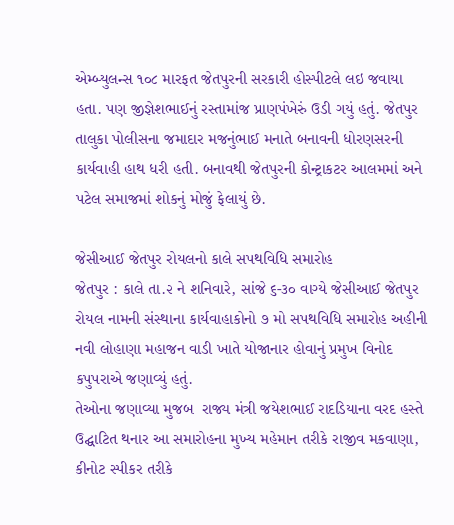એમ્બ્યુલન્સ ૧૦૮ મારફત જેતપુરની સરકારી હોસ્પીટલે લઇ જવાયા હતા. પણ જીજ્ઞેશભાઈનું રસ્તામાંજ પ્રાણપંખેરું ઉડી ગયું હતું. જેતપુર તાલુકા પોલીસના જમાદાર મજનુંભાઈ મનાતે બનાવની ધોરણસરની કાર્યવાહી હાથ ધરી હતી. બનાવથી જેતપુરની કોન્ટ્રાકટર આલમમાં અને પટેલ સમાજમાં શોકનું મોજું ફેલાયું છે.

જેસીઆઈ જેતપુર રોયલનો કાલે સપથવિધિ સમારોહ
જેતપુર : કાલે તા.૨ ને શનિવારે, સાંજે ૬-૩૦ વાગ્યે જેસીઆઈ જેતપુર રોયલ નામની સંસ્થાના કાર્યવાહાકોનો ૭ મો સપથવિધિ સમારોહ અહીની નવી લોહાણા મહાજન વાડી ખાતે યોજાનાર હોવાનું પ્રમુખ વિનોદ કપુપરાએ જણાવ્યું હતું.
તેઓના જણાવ્યા મુજબ  રાજ્ય મંત્રી જયેશભાઈ રાદડિયાના વરદ હસ્તે ઉદ્ઘાટિત થનાર આ સમારોહના મુખ્ય મહેમાન તરીકે રાજીવ મકવાણા, કીનોટ સ્પીકર તરીકે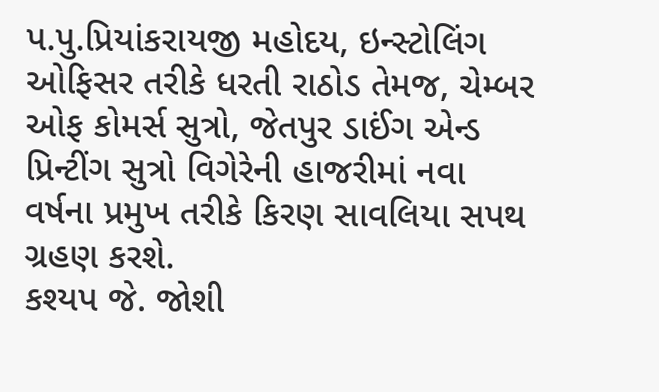પ.પુ.પ્રિયાંકરાયજી મહોદય, ઇન્સ્ટોલિંગ ઓફિસર તરીકે ધરતી રાઠોડ તેમજ, ચેમ્બર ઓફ કોમર્સ સુત્રો, જેતપુર ડાઈંગ એન્ડ પ્રિન્ટીંગ સુત્રો વિગેરેની હાજરીમાં નવા વર્ષના પ્રમુખ તરીકે કિરણ સાવલિયા સપથ ગ્રહણ કરશે.
કશ્યપ જે. જોશી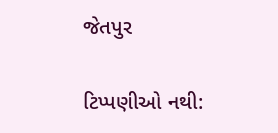જેતપુર


ટિપ્પણીઓ નથી: